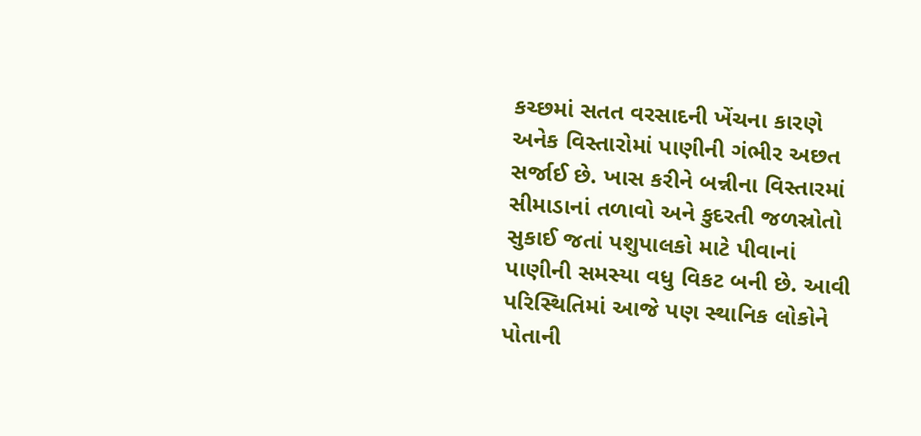કચ્છમાં સતત વરસાદની ખેંચના કારણે અનેક વિસ્તારોમાં પાણીની ગંભીર અછત સર્જાઈ છે. ખાસ કરીને બન્નીના વિસ્તારમાં સીમાડાનાં તળાવો અને કુદરતી જળસ્રોતો સુકાઈ જતાં પશુપાલકો માટે પીવાનાં પાણીની સમસ્યા વધુ વિકટ બની છે. આવી પરિસ્થિતિમાં આજે પણ સ્થાનિક લોકોને પોતાની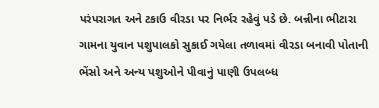પરંપરાગત અને ટકાઉ વીરડા પર નિર્ભર રહેવું પડે છે. બન્નીના ભીટારા ગામના યુવાન પશુપાલકો સુકાઈ ગયેલા તળાવમાં વીરડા બનાવી પોતાની ભેંસો અને અન્ય પશુઓને પીવાનું પાણી ઉપલબ્ધ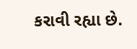કરાવી રહ્યા છે.